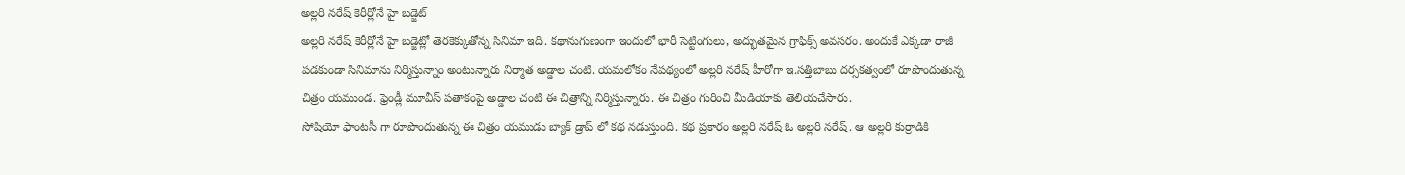అల్లరి నరేష్ కెరీర్లోనే హై బడ్జెట్
అల్లరి నరేష్ కెరీర్లోనే హై బడ్జెట్లో తెరకెక్కుతోన్న సినిమా ఇది. కథానుగుణంగా ఇందులో భారీ సెట్టింగులు, అద్భుతమైన గ్రాఫిక్స్ అవసరం. అందుకే ఎక్కడా రాజీ పడకుండా సినిమాను నిర్మిస్తున్నాం అంటున్నారు నిర్మాత అడ్డాల చంటి. యమలోకం నేపథ్యంలో అల్లరి నరేష్ హీరోగా ఇ.సత్తిబాబు దర్సకత్వంలో రూపొందుతున్న చిత్రం యముండ. ఫ్రెండ్లీ మూవీస్ పతాకంపై అడ్డాల చంటి ఈ చిత్రాన్ని నిర్మిస్తున్నారు. ఈ చిత్రం గురించి మీడియాకు తెలియచేసారు.
సోషియో ఫాంటసీ గా రూపొందుతున్న ఈ చిత్రం యముడు బ్యాక్ డ్రాప్ లో కథ నడుస్తుంది. కథ ప్రకారం అల్లరి నరేష్ ఓ అల్లరి నరేష్. ఆ అల్లరి కుర్రాడికి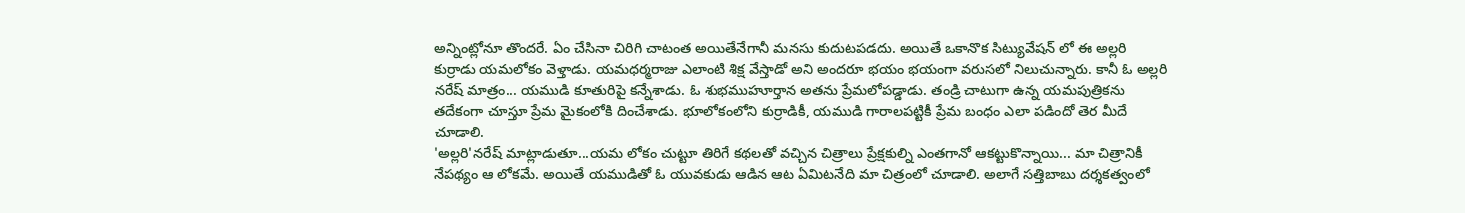అన్నింట్లోనూ తొందరే. ఏం చేసినా చిరిగి చాటంత అయితేనేగానీ మనసు కుదుటపడదు. అయితే ఒకానొక సిట్యువేషన్ లో ఈ అల్లరి కుర్రాడు యమలోకం వెళ్తాడు. యమధర్మరాజు ఎలాంటి శిక్ష వేస్తాడో అని అందరూ భయం భయంగా వరుసలో నిలుచున్నారు. కానీ ఓ అల్లరి నరేష్ మాత్రం... యముడి కూతురిపై కన్నేశాడు. ఓ శుభముహూర్తాన అతను ప్రేమలోపడ్డాడు. తండ్రి చాటుగా ఉన్న యమపుత్రికను తదేకంగా చూస్తూ ప్రేమ మైకంలోకి దించేశాడు. భూలోకంలోని కుర్రాడికీ, యముడి గారాలపట్టికీ ప్రేమ బంధం ఎలా పడిందో తెర మీదే చూడాలి.
'అల్లరి'నరేష్ మాట్లాడుతూ...యమ లోకం చుట్టూ తిరిగే కథలతో వచ్చిన చిత్రాలు ప్రేక్షకుల్ని ఎంతగానో ఆకట్టుకొన్నాయి... మా చిత్రానికీ నేపథ్యం ఆ లోకమే. అయితే యముడితో ఓ యువకుడు ఆడిన ఆట ఏమిటనేది మా చిత్రంలో చూడాలి. అలాగే సత్తిబాబు దర్శకత్వంలో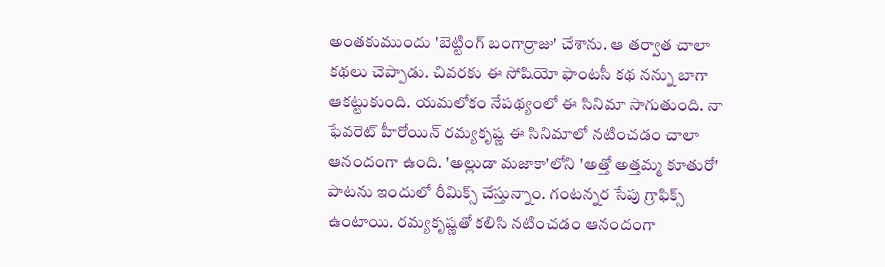అంతకుముందు 'బెట్టింగ్ బంగార్రాజు' చేశాను. ఆ తర్వాత చాలా కథలు చెప్పాడు. చివరకు ఈ సోషియో ఫాంటసీ కథ నన్ను బాగా ఆకట్టుకుంది. యమలోకం నేపథ్యంలో ఈ సినిమా సాగుతుంది. నా ఫేవరెట్ హీరోయిన్ రమ్యకృష్ణ ఈ సినిమాలో నటించడం చాలా ఆనందంగా ఉంది. 'అల్లుడా మజాకా'లోని 'అత్తో అత్తమ్మ కూతురో' పాటను ఇందులో రీమిక్స్ చేస్తున్నాం. గంటన్నర సేపు గ్రాఫిక్స్ ఉంటాయి. రమ్యకృష్ణతో కలిసి నటించడం ఆనందంగా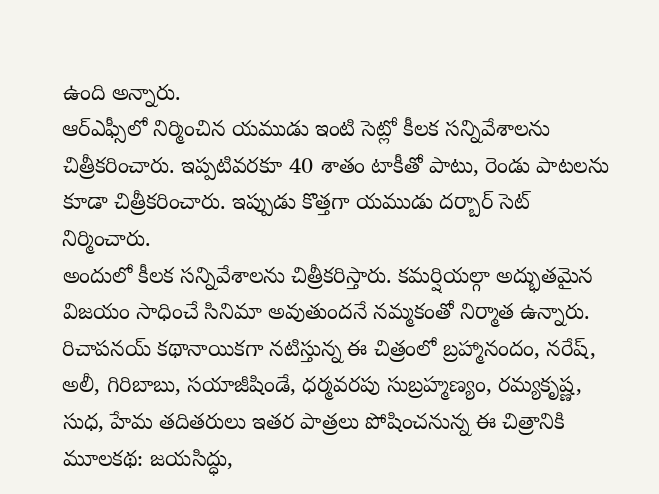ఉంది అన్నారు.
ఆర్ఎఫ్సీలో నిర్మించిన యముడు ఇంటి సెట్లో కీలక సన్నివేశాలను చిత్రీకరించారు. ఇప్పటివరకూ 40 శాతం టాకీతో పాటు, రెండు పాటలను కూడా చిత్రీకరించారు. ఇప్పుడు కొత్తగా యముడు దర్బార్ సెట్ నిర్మించారు.
అందులో కీలక సన్నివేశాలను చిత్రీకరిస్తారు. కమర్షియల్గా అద్భుతమైన విజయం సాధించే సినిమా అవుతుందనే నమ్మకంతో నిర్మాత ఉన్నారు.
రిచాపనయ్ కథానాయికగా నటిస్తున్న ఈ చిత్రంలో బ్రహ్మానందం, నరేష్, అలీ, గిరిబాబు, సయాజీషిండే, ధర్మవరపు సుబ్రహ్మణ్యం, రమ్యకృష్ణ, సుధ, హేమ తదితరులు ఇతర పాత్రలు పోషించనున్న ఈ చిత్రానికి మూలకథ: జయసిద్ధు,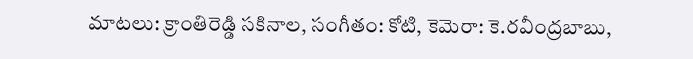మాటలు: క్రాంతిరెడ్డి సకినాల, సంగీతం: కోటి, కెమెరా: కె.రవీంద్రబాబు,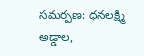సమర్పణ: ధనలక్ష్మి అడ్డాల,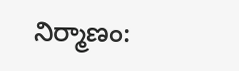నిర్మాణం: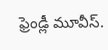ఫ్రెండ్లీ మూవీస్.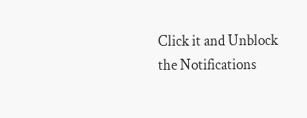Click it and Unblock the Notifications